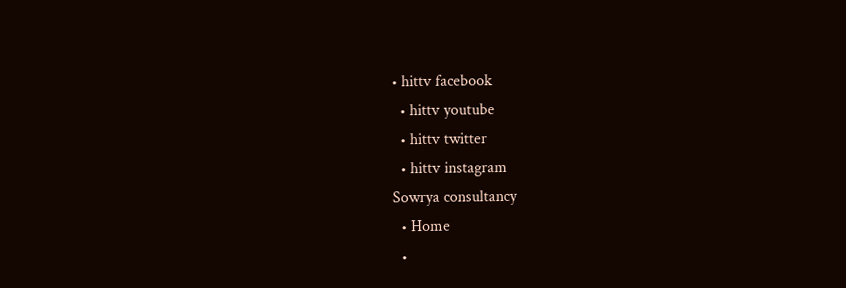• hittv facebook
  • hittv youtube
  • hittv twitter
  • hittv instagram
Sowrya consultancy
  • Home
  •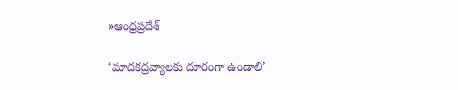»ఆంధ్రప్రదేశ్

‘మాదకద్రవ్యాలకు దూరంగా ఉండాలి’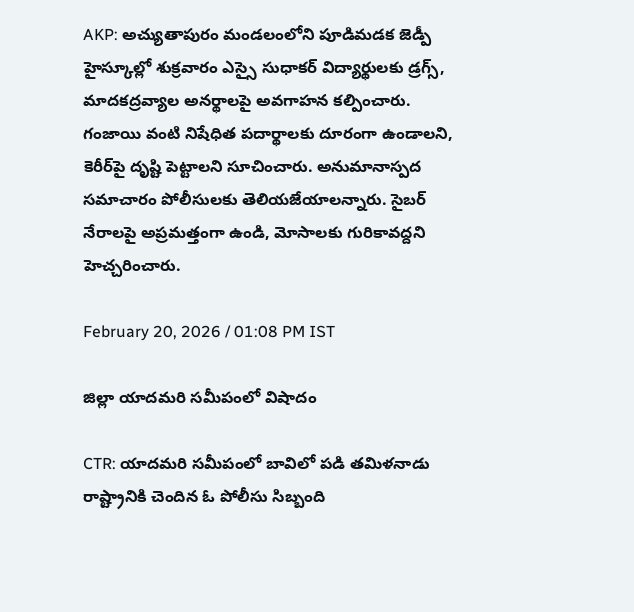AKP: అచ్యుతాపురం మండలంలోని పూడిమడక జెడ్పీ హైస్కూల్లో శుక్రవారం ఎస్సై సుధాకర్ విద్యార్థులకు డ్రగ్స్, మాదకద్రవ్యాల అనర్థాలపై అవగాహన కల్పించారు. గంజాయి వంటి నిషేధిత పదార్థాలకు దూరంగా ఉండాలని, కెరీర్‌పై దృష్టి పెట్టాలని సూచించారు. అనుమానాస్పద సమాచారం పోలీసులకు తెలియజేయాలన్నారు. సైబర్ నేరాలపై అప్రమత్తంగా ఉండి, మోసాలకు గురికావద్దని హెచ్చరించారు.

February 20, 2026 / 01:08 PM IST

జిల్లా యాదమరి సమీపంలో విషాదం

CTR: యాదమరి సమీపంలో బావిలో పడి తమిళనాడు రాష్ట్రానికి చెందిన ఓ పోలీసు సిబ్బంది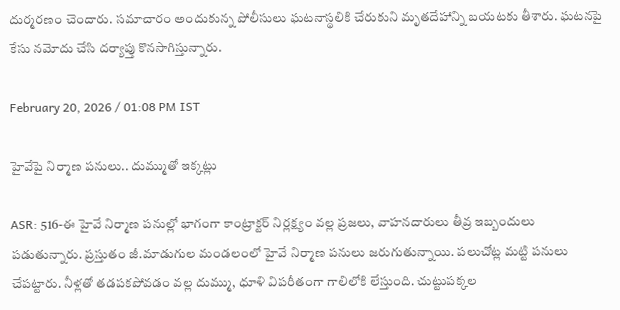దుర్మరణం చెందారు. సమాచారం అందుకున్న పోలీసులు ఘటనాస్థలికి చేరుకుని మృతదేహాన్ని బయటకు తీశారు. ఘటనపై కేసు నమోదు చేసి దర్యాప్తు కొనసాగిస్తున్నారు.

February 20, 2026 / 01:08 PM IST

హైవేపై నిర్మాణ పనులు.. దుమ్ముతో ఇక్కట్లు

ASR: 516-ఈ హైవే నిర్మాణ పనుల్లో భాగంగా కాంట్రాక్టర్ నిర్లక్ష్యం వల్ల ప్రజలు, వాహనదారులు తీవ్ర ఇబ్బందులు పడుతున్నారు. ప్రస్తుతం జీ.మాడుగుల మండలంలో హైవే నిర్మాణ పనులు జరుగుతున్నాయి. పలుచోట్ల మట్టి పనులు చేపట్టారు. నీళ్లతో తడపకపోవడం వల్ల దుమ్ము, ధూళి విపరీతంగా గాలిలోకి లేస్తుంది. చుట్టుపక్కల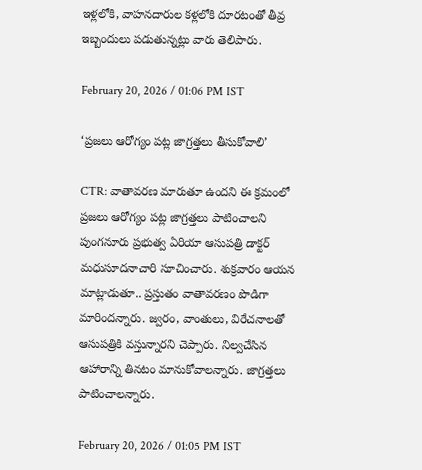ఇళ్లలోకి, వాహనదారుల కళ్లలోకి దూరటంతో తీవ్ర ఇబ్బందులు పడుతున్నట్లు వారు తెలిపారు.

February 20, 2026 / 01:06 PM IST

‘ప్రజలు ఆరోగ్యం పట్ల జాగ్రత్తలు తీసుకోవాలి’

CTR: వాతావరణ మారుతూ ఉందని ఈ క్రమంలో ప్రజలు ఆరోగ్యం పట్ల జాగ్రత్తలు పాటించాలని పుంగనూరు ప్రభుత్వ ఏరియా ఆసుపత్రి డాక్టర్ మధుసూదనాచారి సూచించారు. శుక్రవారం ఆయన మాట్లాడుతూ.. ప్రస్తుతం వాతావరణం పొడిగా మారిందన్నారు. జ్వరం, వాంతులు, విరేచనాలతో ఆసుపత్రికి వస్తున్నారని చెప్పారు. నిల్వచేసిన ఆహారాన్ని తినటం మానుకోవాలన్నారు. జాగ్రత్తలు పాటించాలన్నారు.

February 20, 2026 / 01:05 PM IST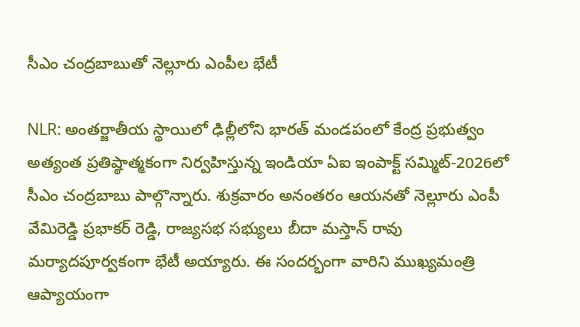సీఎం చంద్రబాబుతో నెల్లూరు ఎంపీల భేటీ

NLR: అంతర్జాతీయ స్థాయిలో ఢిల్లీలోని భారత్ మండపంలో కేంద్ర ప్రభుత్వం అత్యంత ప్రతిష్ఠాత్మకంగా నిర్వహిస్తున్న ఇండియా ఏఐ ఇంపాక్ట్ సమ్మిట్-2026లో సీఎం చంద్రబాబు పాల్గొన్నారు. శుక్రవారం అనంతరం ఆయనతో నెల్లూరు ఎంపీ వేమిరెడ్డి ప్రభాకర్ రెడ్డి, రాజ్యసభ సభ్యులు బీదా మస్తాన్ రావు మర్యాదపూర్వకంగా భేటీ అయ్యారు. ఈ సందర్భంగా వారిని ముఖ్యమంత్రి ఆప్యాయంగా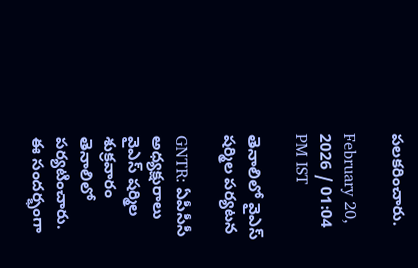పలకరించారు.

February 20, 2026 / 01:04 PM IST

తెనాలిలో వైఎస్ షర్మిల పర్యటన

GNTR: ఏపీసీసీ అధ్యక్షురాలు వైఎస్ షర్మిల శుక్రవారం తెనాలిలో పర్యటించారు. ఈ సందర్భంగా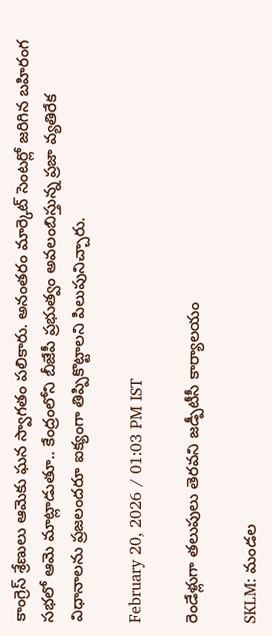కాంగ్రెస్ శ్రేణులు ఆమెకు ఘన స్వాగతం పలికారు. అనంతరం మార్కెట్ సెంటర్లో జరిగిన బహిరంగ సభలో ఆమె మాట్లాడుతూ.. కేంద్రంలోని బీజేపీ ప్రభుత్వం అవలంబిస్తున్న ప్రజా వ్యతిరేక విధానాలను ప్రజలందరూ ఐక్యంగా తిప్పికొట్టాలని పిలుపునిచ్చారు.

February 20, 2026 / 01:03 PM IST

రెండేళ్లుగా తలుపులు తెరవని జడ్పీటీసీ కార్యాలయం

SKLM: మండల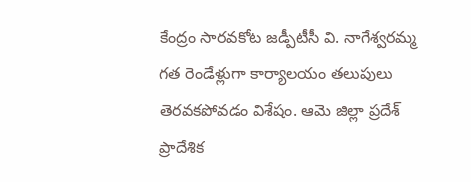కేంద్రం సారవకోట జడ్పీటీసీ వి. నాగేశ్వరమ్మ గత రెండేళ్లుగా కార్యాలయం తలుపులు తెరవకపోవడం విశేషం. ఆమె జిల్లా ప్రదేశ్ ప్రాదేశిక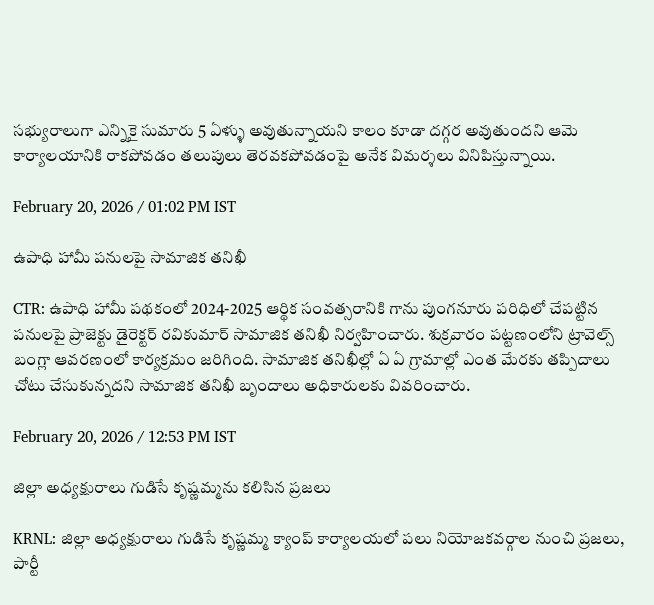సభ్యురాలుగా ఎన్నికై సుమారు 5 ఏళ్ళు అవుతున్నాయని కాలం కూడా దగ్గర అవుతుందని ఆమె కార్యాలయానికి రాకపోవడం తలుపులు తెరవకపోవడంపై అనేక విమర్శలు వినిపిస్తున్నాయి.

February 20, 2026 / 01:02 PM IST

ఉపాధి హామీ పనులపై సామాజిక తనిఖీ

CTR: ఉపాధి హామీ పథకంలో 2024-2025 ఆర్థిక సంవత్సరానికి గాను పుంగనూరు పరిధిలో చేపట్టిన పనులపై ప్రాజెక్టు డైరెక్టర్ రవికుమార్ సామాజిక తనిఖీ నిర్వహించారు. శుక్రవారం పట్టణంలోని ట్రావెల్స్ బంగ్లా ఆవరణంలో కార్యక్రమం జరిగింది. సామాజిక తనిఖీల్లో ఏ ఏ గ్రామాల్లో ఎంత మేరకు తప్పిదాలు చోటు చేసుకున్నదని సామాజిక తనిఖీ బృందాలు అధికారులకు వివరించారు.

February 20, 2026 / 12:53 PM IST

జిల్లా అధ్యక్షురాలు గుడిసే కృష్ణమ్మను కలిసిన ప్రజలు

KRNL: జిల్లా అధ్యక్షురాలు గుడిసే కృష్ణమ్మ క్యాంప్ కార్యాలయలో పలు నియోజకవర్గాల నుంచి ప్రజలు, పార్టీ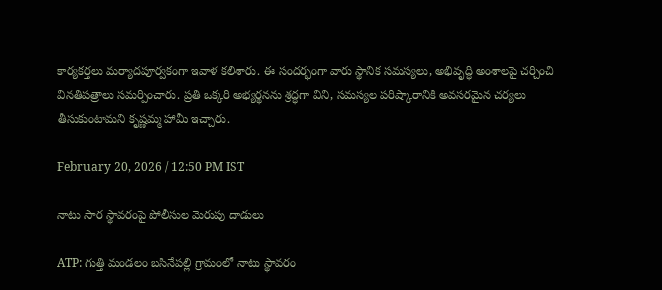కార్యకర్తలు మర్యాదపూర్వకంగా ఇవాళ కలిశారు. ఈ సందర్భంగా వారు స్థానిక సమస్యలు, అభివృద్ధి అంశాలపై చర్చించి వినతిపత్రాలు సమర్పించారు. ప్రతి ఒక్కరి అభ్యర్థనను శ్రద్ధగా విని, సమస్యల పరిష్కారానికి అవసరమైన చర్యలు తీసుకుంటామని కృష్ణమ్మ హామీ ఇచ్చారు.

February 20, 2026 / 12:50 PM IST

నాటు సార స్థావరంపై పోలీసుల మెరుపు దాడులు

ATP: గుత్తి మండలం బసినేపల్లి గ్రామంలో నాటు స్థావరం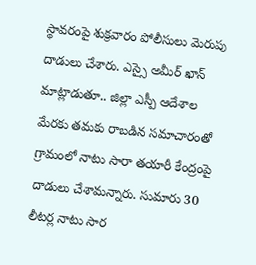స్థావరంపై శుక్రవారం పోలీసులు మెరుపు దాడులు చేశారు. ఎస్సై అమీర్ ఖాన్ మాట్లాడుతూ.. జిల్లా ఎస్పీ ఆదేశాల మేరకు తమకు రాబడిన సమాచారంతో గ్రామంలో నాటు సారా తయారీ కేంద్రంపై దాడులు చేశామన్నారు. సుమారు 30 లీటర్ల నాటు సార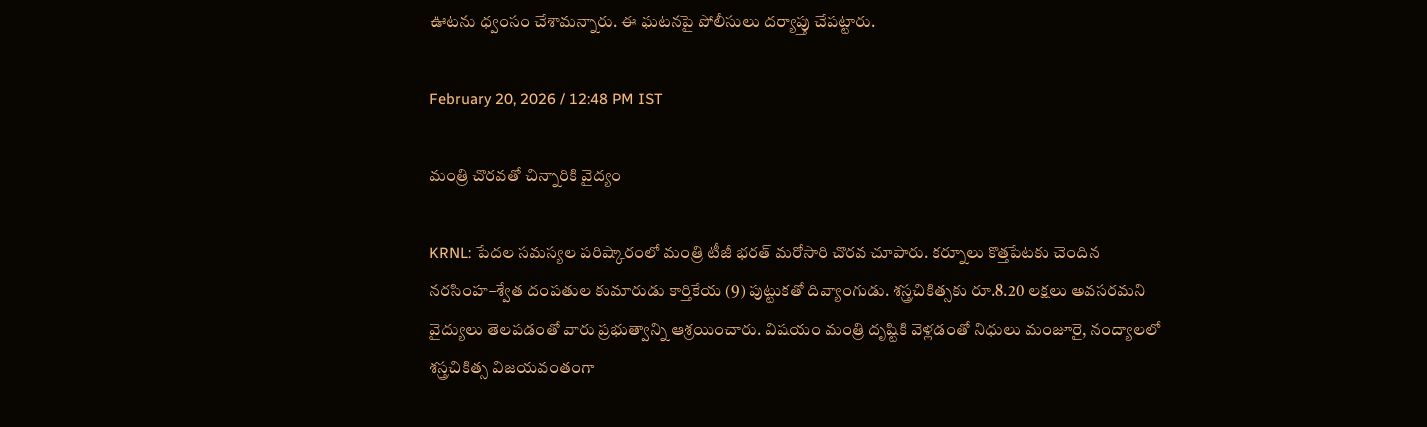ఊటను ధ్వంసం చేశామన్నారు. ఈ ఘటనపై పోలీసులు దర్యాప్తు చేపట్టారు.

February 20, 2026 / 12:48 PM IST

మంత్రి చొరవతో చిన్నారికి వైద్యం

KRNL: పేదల సమస్యల పరిష్కారంలో మంత్రి టీజీ భరత్ మరోసారి చొరవ చూపారు. కర్నూలు కొత్తపేటకు చెందిన నరసింహ–శ్వేత దంపతుల కుమారుడు కార్తికేయ (9) పుట్టుకతో దివ్యాంగుడు. శస్త్రచికిత్సకు రూ.8.20 లక్షలు అవసరమని వైద్యులు తెలపడంతో వారు ప్రభుత్వాన్ని ఆశ్రయించారు. విషయం మంత్రి దృష్టికి వెళ్లడంతో నిధులు మంజూరై, నంద్యాలలో శస్త్రచికిత్స విజయవంతంగా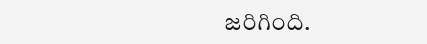జరిగింది.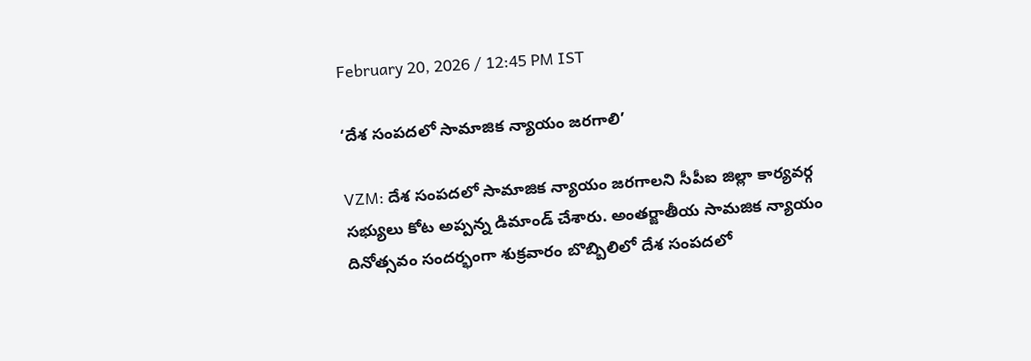February 20, 2026 / 12:45 PM IST

‘దేశ సంపదలో సామాజిక న్యాయం జరగాలి’

VZM: దేశ సంపదలో సామాజిక న్యాయం జరగాలని సీపీఐ జిల్లా కార్యవర్గ సభ్యులు కోట అప్పన్న డిమాండ్ చేశారు. అంతర్జాతీయ సామజిక న్యాయం దినోత్సవం సందర్భంగా శుక్రవారం బొబ్బిలిలో దేశ సంపదలో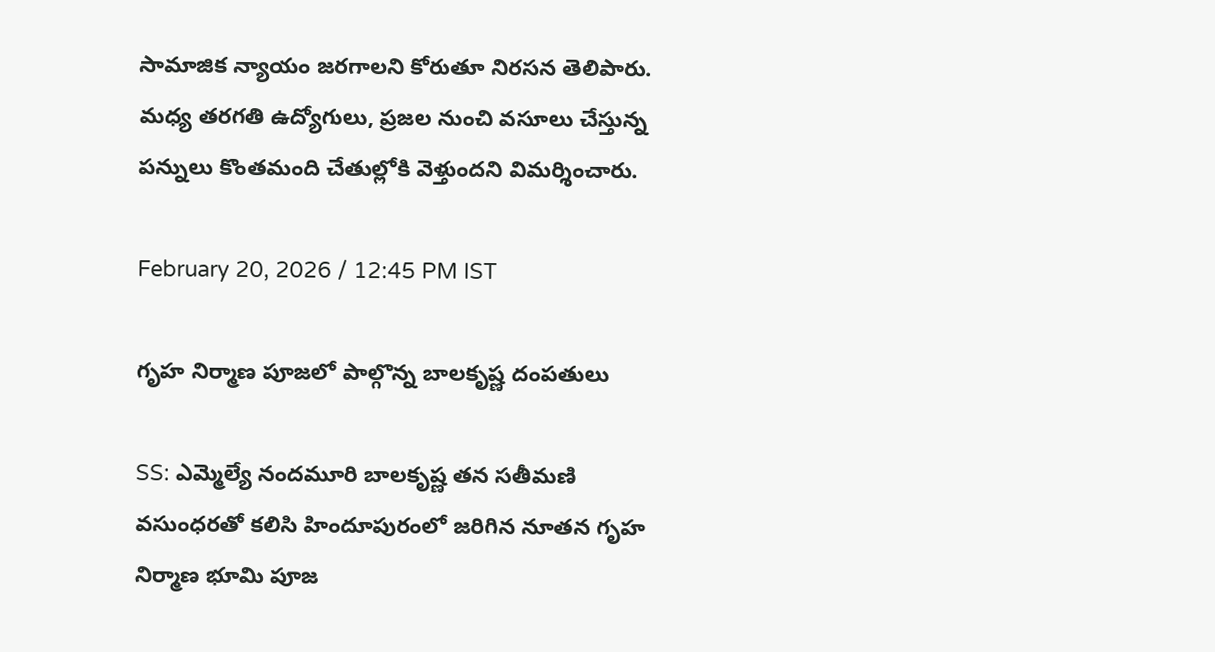సామాజిక న్యాయం జరగాలని కోరుతూ నిరసన తెలిపారు. మధ్య తరగతి ఉద్యోగులు, ప్రజల నుంచి వసూలు చేస్తున్న పన్నులు కొంతమంది చేతుల్లోకి వెళ్తుందని విమర్శించారు.

February 20, 2026 / 12:45 PM IST

గృహ నిర్మాణ పూజలో పాల్గొన్న బాలకృష్ణ దంపతులు

SS: ఎమ్మెల్యే నందమూరి బాలకృష్ణ తన సతీమణి వసుంధరతో కలిసి హిందూపురంలో జరిగిన నూతన గృహ నిర్మాణ భూమి పూజ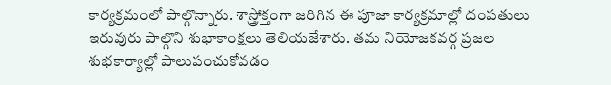కార్యక్రమంలో పాల్గొన్నారు. శాస్త్రోక్తంగా జరిగిన ఈ పూజా కార్యక్రమాల్లో దంపతులు ఇరువురు పాల్గొని శుభాకాంక్షలు తెలియజేశారు. తమ నియోజకవర్గ ప్రజల శుభకార్యాల్లో పాలుపంచుకోవడం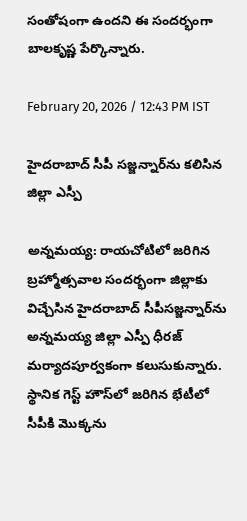సంతోషంగా ఉందని ఈ సందర్భంగా బాలకృష్ణ పేర్కొన్నారు.

February 20, 2026 / 12:43 PM IST

హైదరాబాద్ సీపీ సజ్జన్నార్‌ను కలిసిన జిల్లా ఎస్పీ

అన్నమయ్య: రాయచోటిలో జరిగిన బ్రహ్మోత్సవాల సందర్భంగా జిల్లాకు విచ్చేసిన హైదరాబాద్ సీపీసజ్జన్నార్‌ను అన్నమయ్య జిల్లా ఎస్పీ ధీరజ్ మర్యాదపూర్వకంగా కలుసుకున్నారు. స్థానిక గెస్ట్ హౌస్‌లో జరిగిన భేటీలో సీపీకి మొక్కను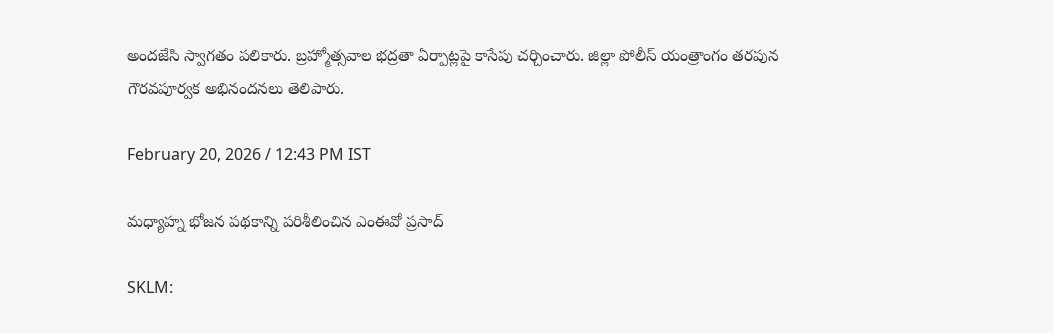అందజేసి స్వాగతం పలికారు. బ్రహ్మోత్సవాల భద్రతా ఏర్పాట్లపై కాసేపు చర్చించారు. జిల్లా పోలీస్ యంత్రాంగం తరపున గౌరవపూర్వక అభినందనలు తెలిపారు.

February 20, 2026 / 12:43 PM IST

మధ్యాహ్న భోజన పథకాన్ని పరిశీలించిన ఎంఈవో ప్రసాద్

SKLM: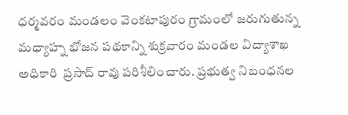ధర్మవరం మండలం వెంకటాపురం గ్రామంలో జరుగుతున్న మధ్యాహ్న భోజన పథకాన్ని శుక్రవారం మండల విద్యాశాఖ అధికారి  ప్రసాద్ రావు పరిశీలించారు. ప్రభుత్వ నిబంధనల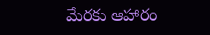మేరకు ఆహారం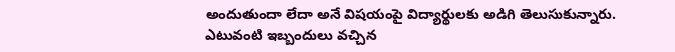అందుతుందా లేదా అనే విషయంపై విద్యార్థులకు అడిగి తెలుసుకున్నారు. ఎటువంటి ఇబ్బందులు వచ్చిన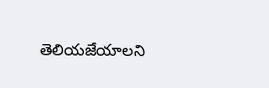తెలియజేయాలని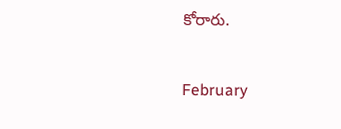కోరారు.

February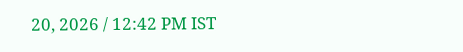20, 2026 / 12:42 PM IST